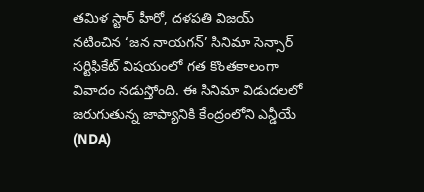తమిళ స్టార్ హీరో, దళపతి విజయ్ నటించిన ‘జన నాయగన్’ సినిమా సెన్సార్ సర్టిఫికేట్ విషయంలో గత కొంతకాలంగా వివాదం నడుస్తోంది. ఈ సినిమా విడుదలలో జరుగుతున్న జాప్యానికి కేంద్రంలోని ఎన్డీయే (NDA)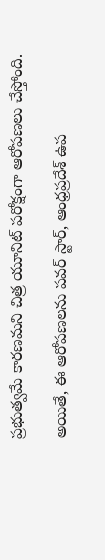ప్రభుత్వమే కారణమని చిత్ర యూనిట్ పరోక్షంగా ఆరోపణలు చేస్తోంది.

అయితే, ఈ ఆరోపణలను పవర్ స్టార్, ఆంధ్రప్రదేశ్ ఉప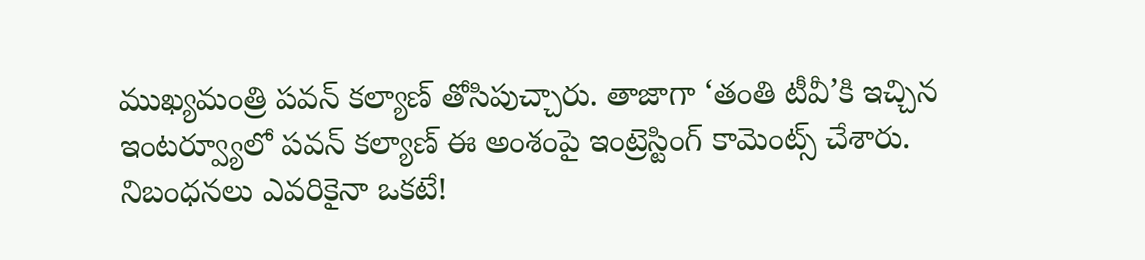ముఖ్యమంత్రి పవన్ కల్యాణ్ తోసిపుచ్చారు. తాజాగా ‘తంతి టీవీ’కి ఇచ్చిన ఇంటర్వ్యూలో పవన్ కల్యాణ్ ఈ అంశంపై ఇంట్రెస్టింగ్ కామెంట్స్ చేశారు.
నిబంధనలు ఎవరికైనా ఒకటే!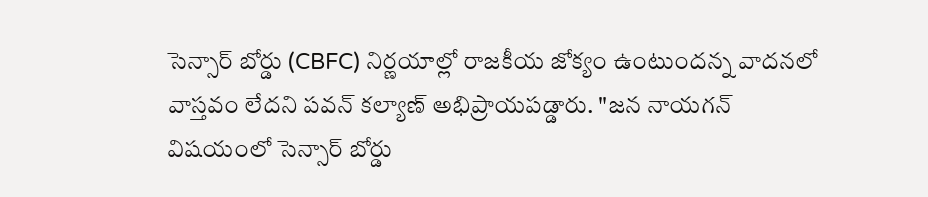సెన్సార్ బోర్డు (CBFC) నిర్ణయాల్లో రాజకీయ జోక్యం ఉంటుందన్న వాదనలో వాస్తవం లేదని పవన్ కల్యాణ్ అభిప్రాయపడ్డారు. "జన నాయగన్ విషయంలో సెన్సార్ బోర్డు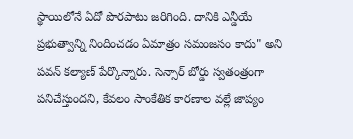స్థాయిలోనే ఏదో పొరపాటు జరిగింది. దానికి ఎన్డీయే ప్రభుత్వాన్ని నిందించడం ఏమాత్రం సమంజసం కాదు" అని పవన్ కల్యాణ్ పేర్కొన్నారు. సెన్సార్ బోర్డు స్వతంత్రంగా పనిచేస్తుందని, కేవలం సాంకేతిక కారణాల వల్లే జాప్యం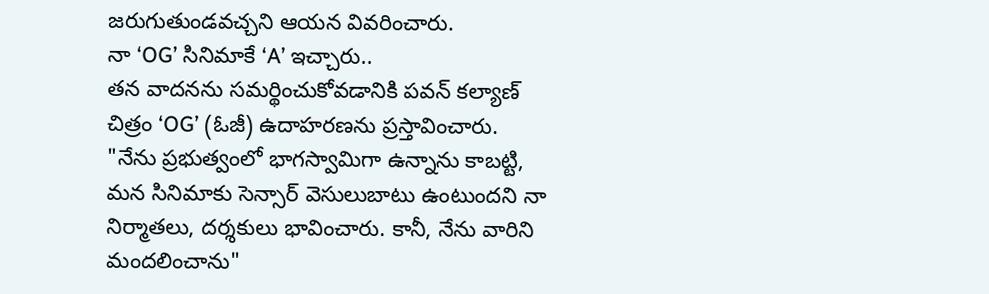జరుగుతుండవచ్చని ఆయన వివరించారు.
నా ‘OG’ సినిమాకే ‘A’ ఇచ్చారు..
తన వాదనను సమర్థించుకోవడానికి పవన్ కల్యాణ్ చిత్రం ‘OG’ (ఓజీ) ఉదాహరణను ప్రస్తావించారు. "నేను ప్రభుత్వంలో భాగస్వామిగా ఉన్నాను కాబట్టి, మన సినిమాకు సెన్సార్ వెసులుబాటు ఉంటుందని నా నిర్మాతలు, దర్శకులు భావించారు. కానీ, నేను వారిని మందలించాను"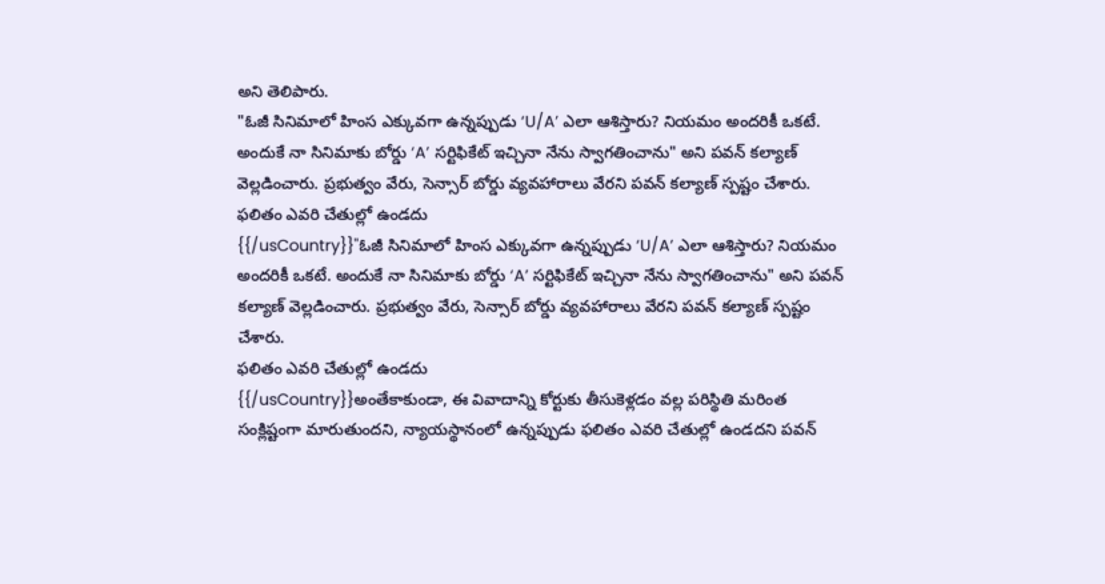అని తెలిపారు.
"ఓజీ సినిమాలో హింస ఎక్కువగా ఉన్నప్పుడు ‘U/A’ ఎలా ఆశిస్తారు? నియమం అందరికీ ఒకటే. అందుకే నా సినిమాకు బోర్డు ‘A’ సర్టిఫికేట్ ఇచ్చినా నేను స్వాగతించాను" అని పవన్ కల్యాణ్ వెల్లడించారు. ప్రభుత్వం వేరు, సెన్సార్ బోర్డు వ్యవహారాలు వేరని పవన్ కల్యాణ్ స్పష్టం చేశారు.
ఫలితం ఎవరి చేతుల్లో ఉండదు
{{/usCountry}}"ఓజీ సినిమాలో హింస ఎక్కువగా ఉన్నప్పుడు ‘U/A’ ఎలా ఆశిస్తారు? నియమం అందరికీ ఒకటే. అందుకే నా సినిమాకు బోర్డు ‘A’ సర్టిఫికేట్ ఇచ్చినా నేను స్వాగతించాను" అని పవన్ కల్యాణ్ వెల్లడించారు. ప్రభుత్వం వేరు, సెన్సార్ బోర్డు వ్యవహారాలు వేరని పవన్ కల్యాణ్ స్పష్టం చేశారు.
ఫలితం ఎవరి చేతుల్లో ఉండదు
{{/usCountry}}అంతేకాకుండా, ఈ వివాదాన్ని కోర్టుకు తీసుకెళ్లడం వల్ల పరిస్థితి మరింత సంక్లిష్టంగా మారుతుందని, న్యాయస్థానంలో ఉన్నప్పుడు ఫలితం ఎవరి చేతుల్లో ఉండదని పవన్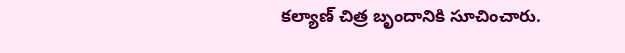కల్యాణ్ చిత్ర బృందానికి సూచించారు.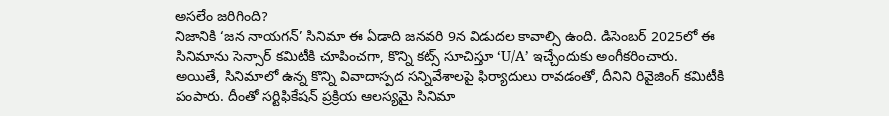అసలేం జరిగింది?
నిజానికి ‘జన నాయగన్’ సినిమా ఈ ఏడాది జనవరి 9న విడుదల కావాల్సి ఉంది. డిసెంబర్ 2025లో ఈ సినిమాను సెన్సార్ కమిటీకి చూపించగా, కొన్ని కట్స్ సూచిస్తూ ‘U/A’ ఇచ్చేందుకు అంగీకరించారు.
అయితే, సినిమాలో ఉన్న కొన్ని వివాదాస్పద సన్నివేశాలపై ఫిర్యాదులు రావడంతో, దీనిని రివైజింగ్ కమిటీకి పంపారు. దీంతో సర్టిఫికేషన్ ప్రక్రియ ఆలస్యమై సినిమా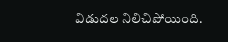విడుదల నిలిచిపోయింది.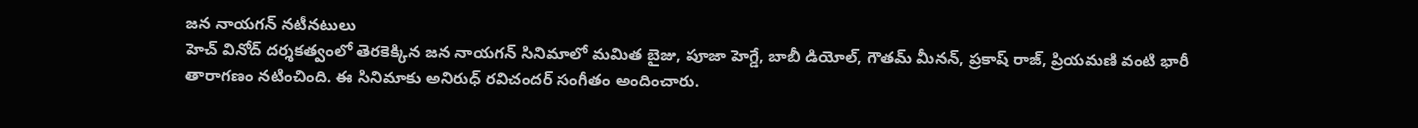జన నాయగన్ నటీనటులు
హెచ్ వినోద్ దర్శకత్వంలో తెరకెక్కిన జన నాయగన్ సినిమాలో మమిత బైజు, పూజా హెగ్డే, బాబీ డియోల్, గౌతమ్ మీనన్, ప్రకాష్ రాజ్, ప్రియమణి వంటి భారీ తారాగణం నటించింది. ఈ సినిమాకు అనిరుధ్ రవిచందర్ సంగీతం అందించారు.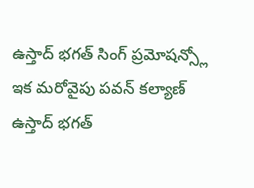ఉస్తాద్ భగత్ సింగ్ ప్రమోషన్స్లో
ఇక మరోవైపు పవన్ కల్యాణ్ ఉస్తాద్ భగత్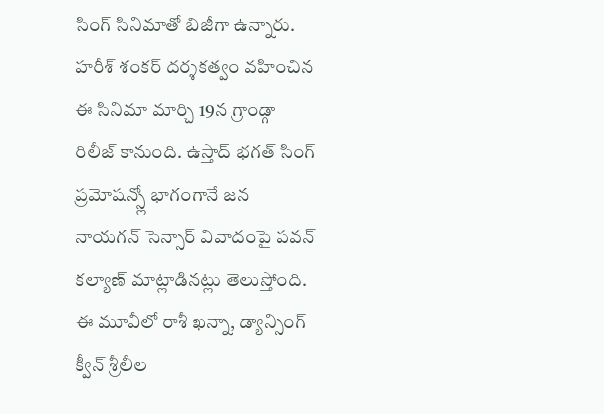సింగ్ సినిమాతో బిజీగా ఉన్నారు. హరీశ్ శంకర్ దర్శకత్వం వహించిన ఈ సినిమా మార్చి 19న గ్రాండ్గా రిలీజ్ కానుంది. ఉస్తాద్ భగత్ సింగ్ ప్రమోషన్స్లో భాగంగానే జన నాయగన్ సెన్సార్ వివాదంపై పవన్ కల్యాణ్ మాట్లాడినట్లు తెలుస్తోంది. ఈ మూవీలో రాశీ ఖన్నా, డ్యాన్సింగ్ క్వీన్ శ్రీలీల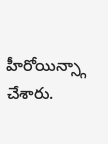హీరోయిన్స్గా చేశారు.